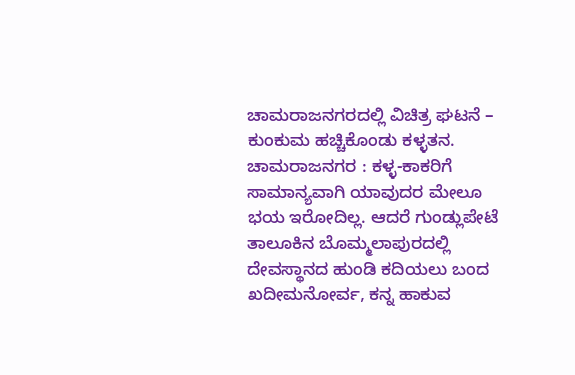ಚಾಮರಾಜನಗರದಲ್ಲಿ ವಿಚಿತ್ರ ಘಟನೆ – ಕುಂಕುಮ ಹಚ್ಚಿಕೊಂಡು ಕಳ್ಳತನ.
ಚಾಮರಾಜನಗರ : ಕಳ್ಳ-ಕಾಕರಿಗೆ ಸಾಮಾನ್ಯವಾಗಿ ಯಾವುದರ ಮೇಲೂ ಭಯ ಇರೋದಿಲ್ಲ. ಆದರೆ ಗುಂಡ್ಲುಪೇಟೆ ತಾಲೂಕಿನ ಬೊಮ್ಮಲಾಪುರದಲ್ಲಿ ದೇವಸ್ಥಾನದ ಹುಂಡಿ ಕದಿಯಲು ಬಂದ ಖದೀಮನೋರ್ವ, ಕನ್ನ ಹಾಕುವ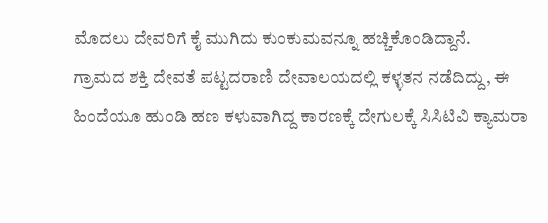ಮೊದಲು ದೇವರಿಗೆ ಕೈ ಮುಗಿದು ಕುಂಕುಮವನ್ನೂ ಹಚ್ಚಿಕೊಂಡಿದ್ದಾನೆ.
ಗ್ರಾಮದ ಶಕ್ತಿ ದೇವತೆ ಪಟ್ಟದರಾಣಿ ದೇವಾಲಯದಲ್ಲಿ ಕಳ್ಳತನ ನಡೆದಿದ್ದು, ಈ ಹಿಂದೆಯೂ ಹುಂಡಿ ಹಣ ಕಳುವಾಗಿದ್ದ ಕಾರಣಕ್ಕೆ ದೇಗುಲಕ್ಕೆ ಸಿಸಿಟಿವಿ ಕ್ಯಾಮರಾ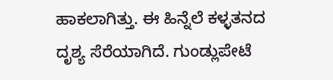ಹಾಕಲಾಗಿತ್ತು. ಈ ಹಿನ್ನೆಲೆ ಕಳ್ಳತನದ ದೃಶ್ಯ ಸೆರೆಯಾಗಿದೆ. ಗುಂಡ್ಲುಪೇಟೆ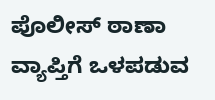ಪೊಲೀಸ್ ಠಾಣಾ ವ್ಯಾಪ್ತಿಗೆ ಒಳಪಡುವ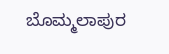ಬೊಮ್ಮಲಾಪುರ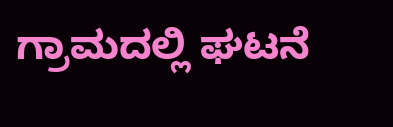ಗ್ರಾಮದಲ್ಲಿ ಘಟನೆ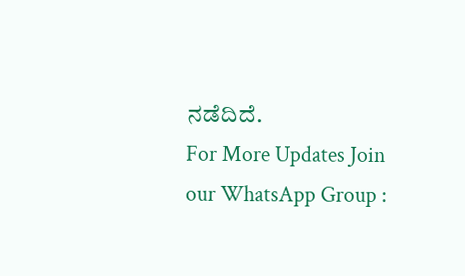ನಡೆದಿದೆ.
For More Updates Join our WhatsApp Group :